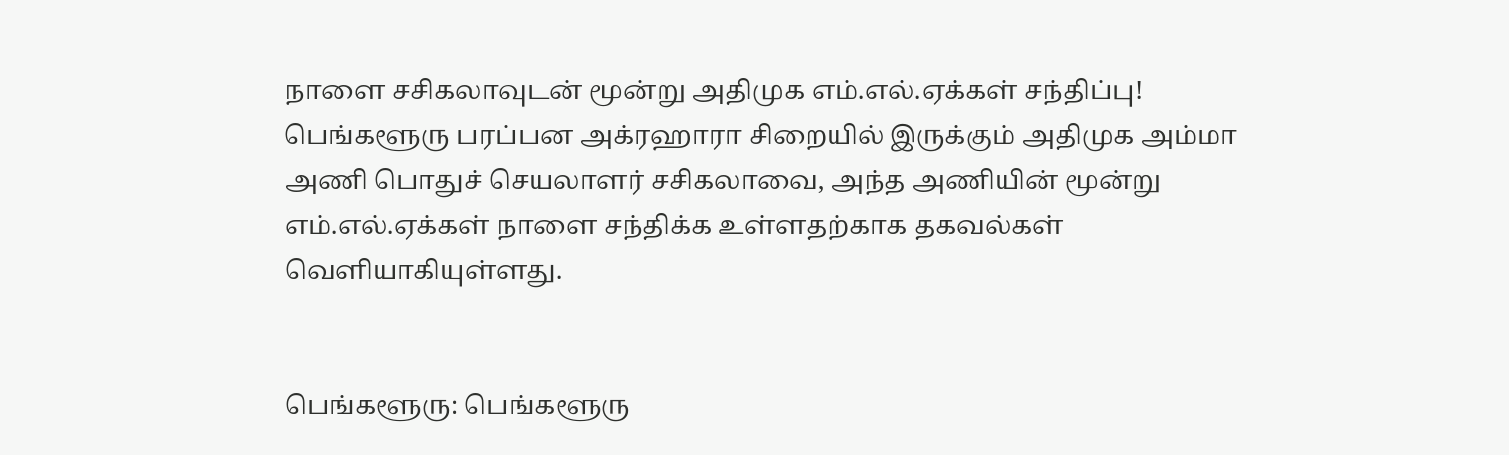நாளை சசிகலாவுடன் மூன்று அதிமுக எம்.எல்.ஏக்கள் சந்திப்பு!
பெங்களூரு பரப்பன அக்ரஹாரா சிறையில் இருக்கும் அதிமுக அம்மா அணி பொதுச் செயலாளர் சசிகலாவை, அந்த அணியின் மூன்று எம்.எல்.ஏக்கள் நாளை சந்திக்க உள்ளதற்காக தகவல்கள் வெளியாகியுள்ளது.


பெங்களூரு: பெங்களூரு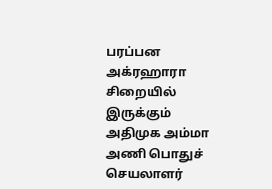பரப்பன அக்ரஹாரா சிறையில் இருக்கும் அதிமுக அம்மா அணி பொதுச் செயலாளர்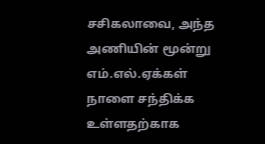சசிகலாவை, அந்த அணியின் மூன்று எம்.எல்.ஏக்கள் நாளை சந்திக்க உள்ளதற்காக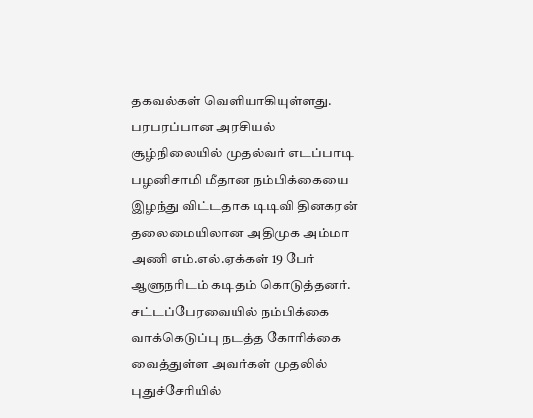தகவல்கள் வெளியாகியுள்ளது.
பரபரப்பான அரசியல் சூழ்நிலையில் முதல்வர் எடப்பாடி பழனிசாமி மீதான நம்பிக்கையை இழந்து விட்டதாக டிடிவி தினகரன் தலைமையிலான அதிமுக அம்மா அணி எம்.எல்.ஏக்கள் 19 பேர் ஆளுநரிடம் கடிதம் கொடுத்தனர். சட்டப்பேரவையில் நம்பிக்கை வாக்கெடுப்பு நடத்த கோரிக்கை வைத்துள்ள அவர்கள் முதலில் புதுச்சேரியில்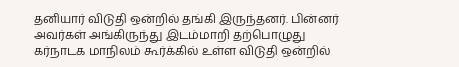தனியார் விடுதி ஒன்றில் தங்கி இருந்தனர். பின்னர் அவர்கள் அங்கிருந்து இடம்மாறி தற்பொழுது கர்நாடக மாநிலம் கூர்க்கில் உள்ள விடுதி ஒன்றில்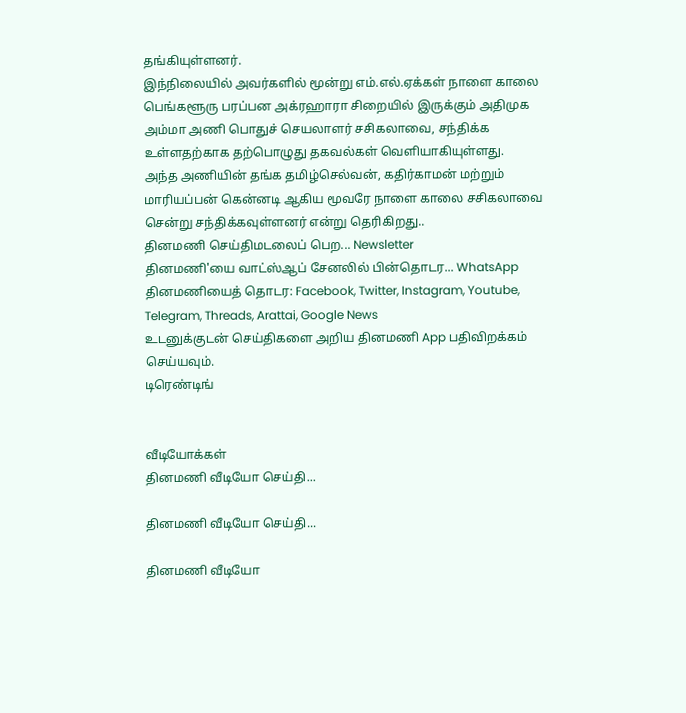தங்கியுள்ளனர்.
இந்நிலையில் அவர்களில் மூன்று எம்.எல்.ஏக்கள் நாளை காலை பெங்களூரு பரப்பன அக்ரஹாரா சிறையில் இருக்கும் அதிமுக அம்மா அணி பொதுச் செயலாளர் சசிகலாவை, சந்திக்க உள்ளதற்காக தற்பொழுது தகவல்கள் வெளியாகியுள்ளது.
அந்த அணியின் தங்க தமிழ்செல்வன், கதிர்காமன் மற்றும் மாரியப்பன் கென்னடி ஆகிய மூவரே நாளை காலை சசிகலாவை சென்று சந்திக்கவுள்ளனர் என்று தெரிகிறது..
தினமணி செய்திமடலைப் பெற... Newsletter
தினமணி'யை வாட்ஸ்ஆப் சேனலில் பின்தொடர... WhatsApp
தினமணியைத் தொடர: Facebook, Twitter, Instagram, Youtube, Telegram, Threads, Arattai, Google News
உடனுக்குடன் செய்திகளை அறிய தினமணி App பதிவிறக்கம் செய்யவும்.
டிரெண்டிங்


வீடியோக்கள்
தினமணி வீடியோ செய்தி...

தினமணி வீடியோ செய்தி...

தினமணி வீடியோ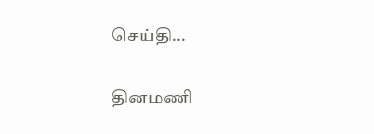செய்தி...

தினமணி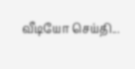வீடியோ செய்தி...